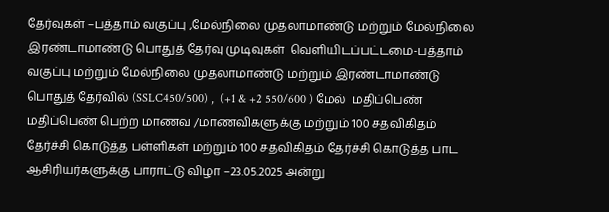தேர்வுகள் –பத்தாம் வகுப்பு ,மேல்நிலை முதலாமாண்டு மற்றும் மேல்நிலை இரண்டாமாண்டு பொதுத் தேர்வு முடிவுகள்  வெளியிடப்பட்டமை-பத்தாம் வகுப்பு மற்றும் மேல்நிலை முதலாமாண்டு மற்றும் இரண்டாமாண்டு பொதுத் தேர்வில் (SSLC450/500) ,  (+1 & +2 550/600 ) மேல்  மதிப்பெண்  மதிப்பெண் பெற்ற மாணவ /மாணவிகளுக்கு மற்றும் 100 சதவிகிதம் தேர்ச்சி கொடுத்த பள்ளிகள் மற்றும் 100 சதவிகிதம் தேர்ச்சி கொடுத்த பாட ஆசிரியர்களுக்கு பாராட்டு விழா –23.05.2025 அன்று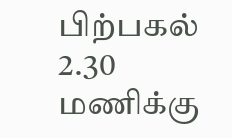பிற்பகல் 2.30 மணிக்கு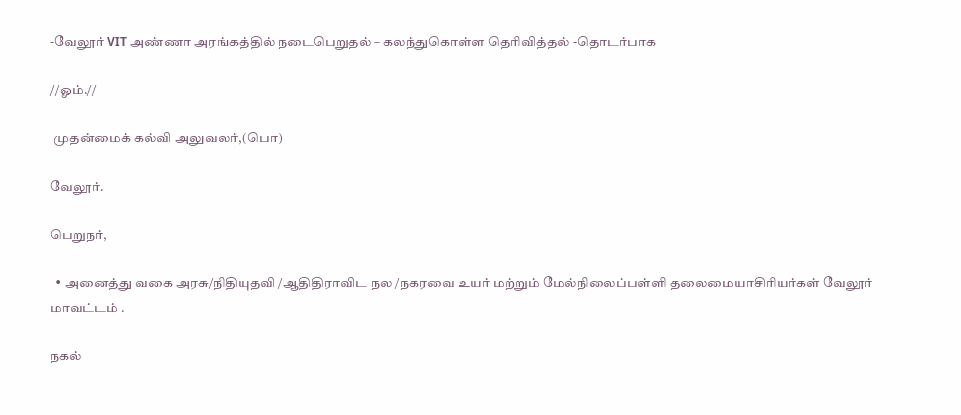-வேலூர் VIT அண்ணா அரங்கத்தில் நடைபெறுதல் – கலந்துகொள்ள தெரிவித்தல் -தொடர்பாக

//ஓம்.//

 முதன்மைக் கல்வி அலுவலர்,(பொ)

வேலூர்.

பெறுநர்,

  • அனைத்து வகை அரசு/நிதியுதவி /ஆதிதிராவிட நல /நகரவை உயர் மற்றும் மேல்நிலைப்பள்ளி தலைமையாசிரியர்கள் வேலூர் மாவட்டம் .

நகல்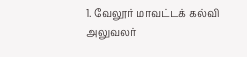1. வேலூர் மாவட்டக் கல்வி அலுவலர்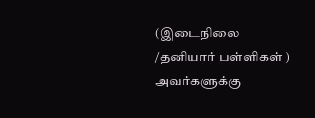(இடைநிலை /தனியார் பள்ளிகள் ) அவர்களுக்கு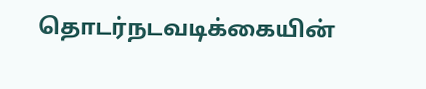தொடர்நடவடிக்கையின்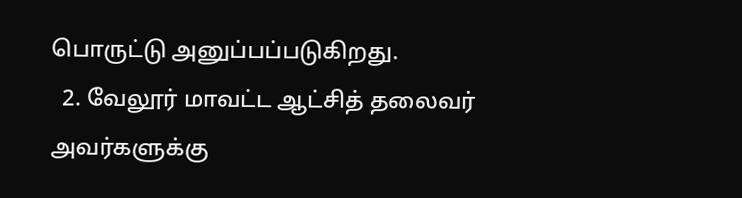பொருட்டு அனுப்பப்படுகிறது.
  2. வேலூர் மாவட்ட ஆட்சித் தலைவர் அவர்களுக்கு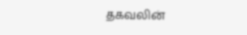தகவலின்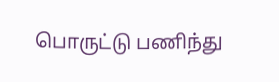பொருட்டு பணிந்து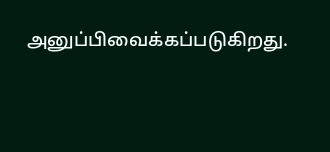அனுப்பிவைக்கப்படுகிறது.